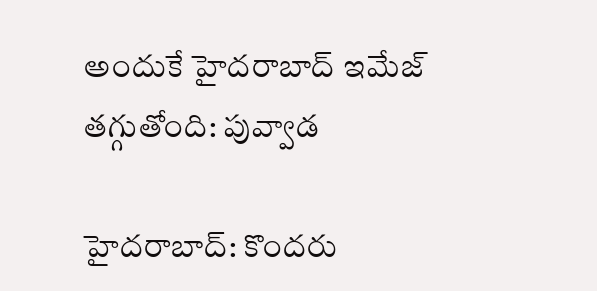అందుకే హైదరాబాద్ ఇమేజ్ తగ్గుతోంది: పువ్వాడ

హైదరాబాద్: కొందరు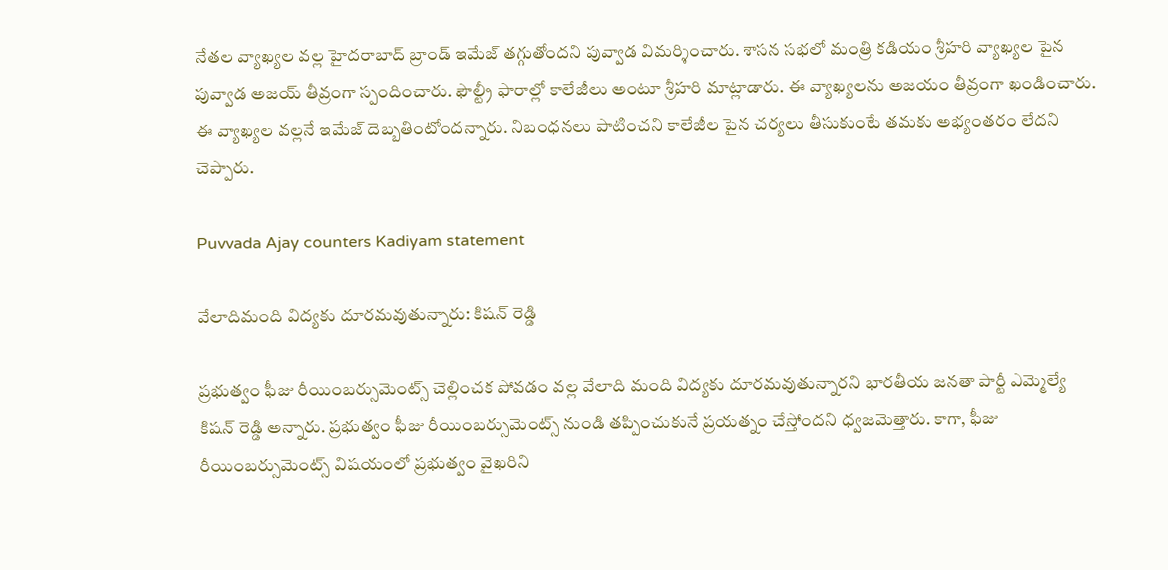నేతల వ్యాఖ్యల వల్ల హైదరాబాద్ బ్రాండ్ ఇమేజ్ తగ్గుతోందని పువ్వాడ విమర్శించారు. శాసన సభలో మంత్రి కడియం శ్రీహరి వ్యాఖ్యల పైన పువ్వాడ అజయ్ తీవ్రంగా స్పందించారు. ఫౌల్ట్రీ ఫారాల్లో కాలేజీలు అంటూ శ్రీహరి మాట్లాడారు. ఈ వ్యాఖ్యలను అజయం తీవ్రంగా ఖండించారు. ఈ వ్యాఖ్యల వల్లనే ఇమేజ్ దెబ్బతింటోందన్నారు. నిబంధనలు పాటించని కాలేజీల పైన చర్యలు తీసుకుంటే తమకు అభ్యంతరం లేదని చెప్పారు.

Puvvada Ajay counters Kadiyam statement

వేలాదిమంది విద్యకు దూరమవుతున్నారు: కిషన్ రెడ్డి

ప్రభుత్వం ఫీజు రీయింబర్సుమెంట్స్ చెల్లించక పోవడం వల్ల వేలాది మంది విద్యకు దూరమవుతున్నారని భారతీయ జనతా పార్టీ ఎమ్మెల్యే కిషన్ రెడ్డి అన్నారు. ప్రభుత్వం ఫీజు రీయింబర్సుమెంట్స్ నుండి తప్పించుకునే ప్రయత్నం చేస్తోందని ధ్వజమెత్తారు. కాగా, ఫీజు రీయింబర్సుమెంట్స్ విషయంలో ప్రభుత్వం వైఖరిని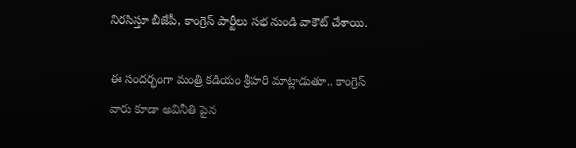నిరసిస్తూ బీజేపీ, కాంగ్రెస్ పార్టీలు సభ నుండి వాకౌట్ చేశాయి.

ఈ సందర్భంగా మంత్రి కడియం శ్రీహరి మాట్లాడుతూ.. కాంగ్రెస్ వారు కూడా అవినీతి పైన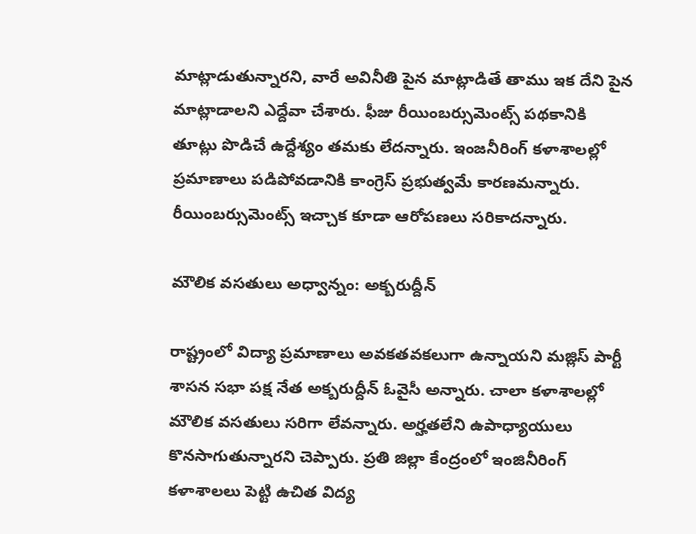మాట్లాడుతున్నారని, వారే అవినీతి పైన మాట్లాడితే తాము ఇక దేని పైన మాట్లాడాలని ఎద్దేవా చేశారు. ఫీజు రీయింబర్సుమెంట్స్ పథకానికి తూట్లు పొడిచే ఉద్దేశ్యం తమకు లేదన్నారు. ఇంజనీరింగ్ కళాశాలల్లో ప్రమాణాలు పడిపోవడానికి కాంగ్రెస్ ప్రభుత్వమే కారణమన్నారు. రీయింబర్సుమెంట్స్ ఇచ్చాక కూడా ఆరోపణలు సరికాదన్నారు.

మౌలిక వసతులు అధ్వాన్నం: అక్బరుద్దీన్

రాష్ట్రంలో విద్యా ప్రమాణాలు అవకతవకలుగా ఉన్నాయని మజ్లిస్ పార్టీ శాసన సభా పక్ష నేత అక్బరుద్దీన్ ఓవైసీ అన్నారు. చాలా కళాశాలల్లో మౌలిక వసతులు సరిగా లేవన్నారు. అర్హతలేని ఉపాధ్యాయులు కొనసాగుతున్నారని చెప్పారు. ప్రతి జిల్లా కేంద్రంలో ఇంజినీరింగ్ కళాశాలలు పెట్టి ఉచిత విద్య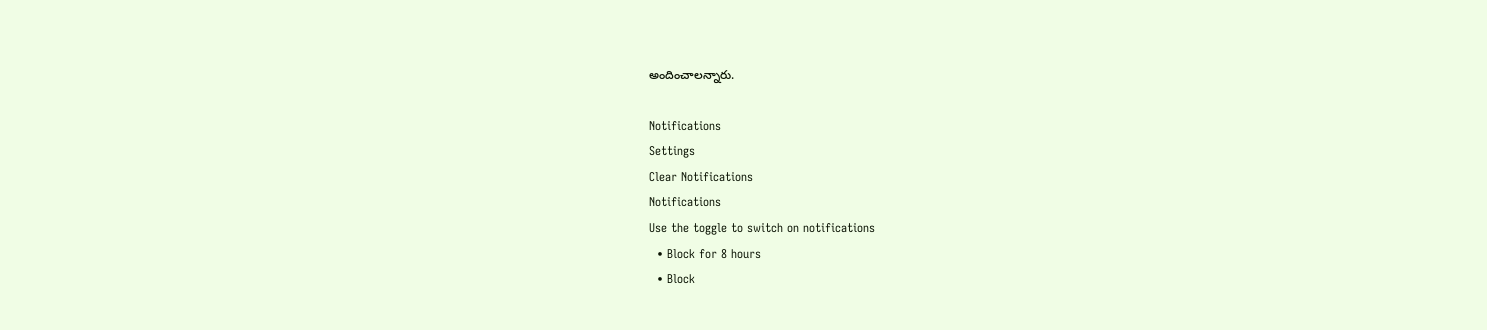అందించాలన్నారు.

Notifications
Settings
Clear Notifications
Notifications
Use the toggle to switch on notifications
  • Block for 8 hours
  • Block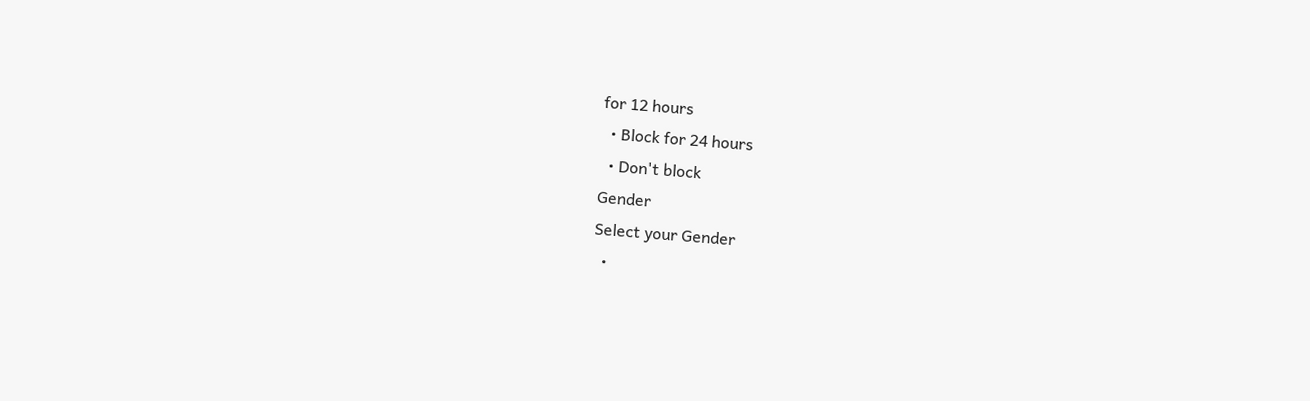for 12 hours
  • Block for 24 hours
  • Don't block
Gender
Select your Gender
  •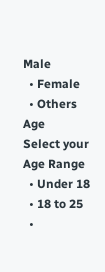Male
  • Female
  • Others
Age
Select your Age Range
  • Under 18
  • 18 to 25
  •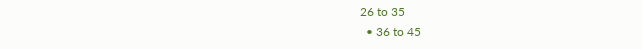26 to 35
  • 36 to 45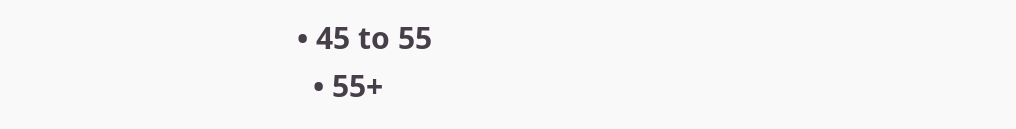• 45 to 55
  • 55+